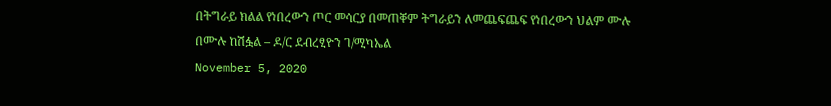በትግራይ ክልል የነበረውን ጦር መሳርያ በመጠቐም ትግራይን ለመጨፍጨፍ የነበረውን ህልም ሙሉ በሙሉ ከሽፏል – ዶ/ር ደብረፂዮን ገ/ሚካኤል
November 5, 2020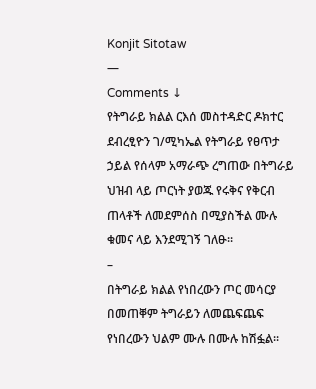Konjit Sitotaw
—
Comments ↓
የትግራይ ክልል ርእሰ መስተዳድር ዶክተር ደብረፂዮን ገ/ሚካኤል የትግራይ የፀጥታ ኃይል የሰላም አማራጭ ረግጠው በትግራይ ህዝብ ላይ ጦርነት ያወጁ የሩቅና የቅርብ ጠላቶች ለመደምሰስ በሚያስችል ሙሉ ቁመና ላይ እንደሚገኝ ገለፁ፡፡
–
በትግራይ ክልል የነበረውን ጦር መሳርያ በመጠቐም ትግራይን ለመጨፍጨፍ የነበረውን ህልም ሙሉ በሙሉ ከሽፏል፡፡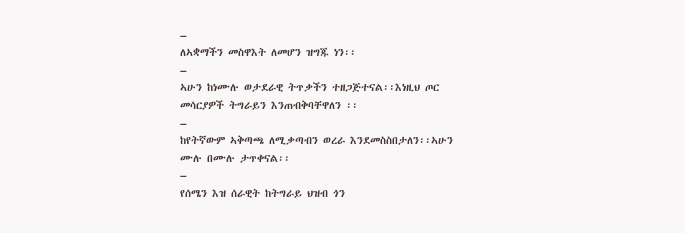–
ለኣቋማችን መስዋእት ለመሆን ዝግጁ ነን፡፡
–
ኣሁን ከነሙሉ ወታደራዊ ትጥቃችን ተዘጋጅተናል፡፡እነዚህ ጦር መሳርያዎች ትግራይን እንጠብቅባቸዋለን ፡፡
–
ከየትኛውም ኣቅጣጫ ለሚቃጣብን ወረራ እንደመስስበታለን፡፡ኣሁን ሙሉ በሙሉ ታጥቀናል፡፡
–
የሰሜን እዝ ሰራዊት ከትግራይ ህዝብ ጎን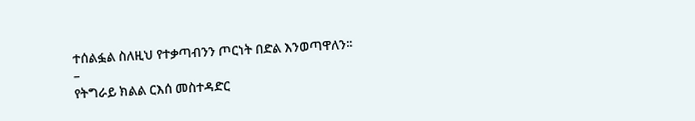ተሰልፏል ስለዚህ የተቃጣብንን ጦርነት በድል እንወጣዋለን፡፡
–
የትግራይ ክልል ርእሰ መስተዳድር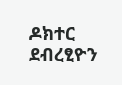ዶክተር ደብረፂዮን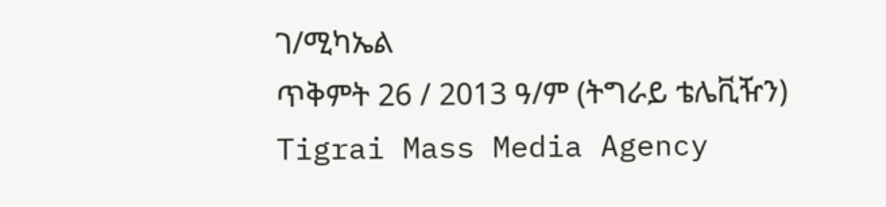ገ/ሚካኤል
ጥቅምት 26 / 2013 ዓ/ም (ትግራይ ቴሌቪዥን)
Tigrai Mass Media Agency